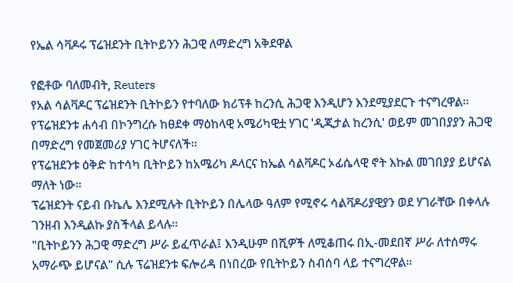የኤል ሳቫዶሩ ፕሬዝደንት ቢትኮይንን ሕጋዊ ለማድረግ አቅደዋል

የፎቶው ባለመብት, Reuters
የአል ሳልቫዶር ፕሬዝደንት ቢትኮይን የተባለው ክሪፕቶ ከረንሲ ሕጋዊ እንዲሆን እንደሚያደርጉ ተናግረዋል።
የፕሬዝደንቱ ሐሳብ በኮንግረሱ ከፀደቀ ማዕከላዊ አሜሪካዊቷ ሃገር 'ዲጂታል ከረንሲ' ወይም መገበያያን ሕጋዊ በማድረግ የመጀመሪያ ሃገር ትሆናለች።
የፕሬዝደንቱ ዕቅድ ከተሳካ ቢትኮይን ከአሜሪካ ዶላርና ከኤል ሳልቫዶር ኦፊሴላዊ ኖት እኩል መገበያያ ይሆናል ማለት ነው።
ፕሬዝደንት ናይብ ቡኬሌ እንደሚሉት ቢትኮይን በሌላው ዓለም የሚኖሩ ሳልቫዶሪያዊያን ወደ ሃገራቸው በቀላሉ ገንዘብ እንዲልኩ ያስችላል ይላሉ።
"ቢትኮይንን ሕጋዊ ማድረግ ሥራ ይፈጥራል፤ እንዲሁም በሺዎች ለሚቆጠሩ በኢ-መደበኛ ሥራ ለተሰማሩ አማራጭ ይሆናል" ሲሉ ፕሬዝደንቱ ፍሎሪዳ በነበረው የቢትኮይን ስብሰባ ላይ ተናግረዋል።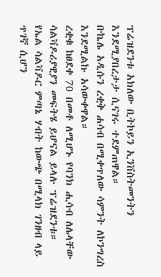ፕሬዝደንቱ አክለው ቢትኮይን ኢንቨስትመንትን እንደሚያበረታታ ሲናገሩ ተደምጠዋል።
ቡኬሌ አዲሱን ረቂቅ ሐሳብ በሚቀጥለው ሳምንት ለኮንግረስ እንደሚልኩ አሳውቀዋል።
ረቂቁ ከፀደቀ 70 በመቶ ለሚሆኑ የባንክ ሒሳብ ለሌላቸው ሳልቫዶሪያዊያን መፍትሄ ይሆናል ይላሉ ፕሬዝደንቱ።
የኤል ሳልቫዶር ምጣኔ ሃብት ከውጭ በሚላክ ገንዘብ ላይ ጥገኛ ሲሆን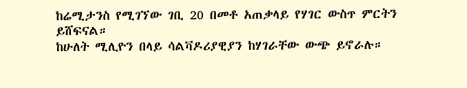ከሬሚታንስ የሚገኘው ገቢ 20 በመቶ አጠቃላይ የሃገር ውስጥ ምርትን ይሸፍናል።
ከሁለት ሚሊዮን በላይ ሳልቫዶሪያዊያን ከሃገራቸው ውጭ ይኖራሉ።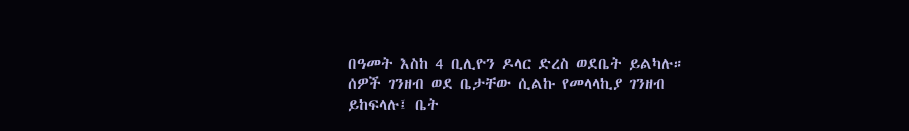በዓመት እስከ 4 ቢሊዮን ዶላር ድረስ ወደቤት ይልካሉ።
ሰዎች ገንዘብ ወደ ቤታቸው ሲልኩ የመላላኪያ ገንዘብ ይከፍላሉ፤ ቤት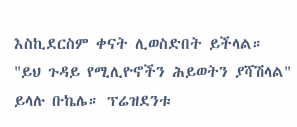እስኪደርስም ቀናት ሊወስድበት ይችላል።
"ይህ ጉዳይ የሚሊዮኖችን ሕይወትን ያሻሽላል" ይላሉ ቡኬሌ። ፕሬዝደንቱ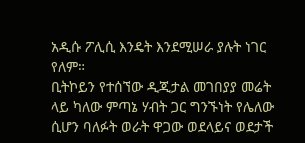አዲሱ ፖሊሲ እንዴት እንደሚሠራ ያሉት ነገር የለም።
ቢትኮይን የተሰኘው ዲጂታል መገበያያ መሬት ላይ ካለው ምጣኔ ሃብት ጋር ግንኙነት የሌለው ሲሆን ባለፉት ወራት ዋጋው ወደላይና ወደታች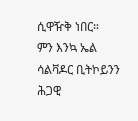ሲዋዥቅ ነበር።
ምን እንኳ ኤል ሳልቫዶር ቢትኮይንን ሕጋዊ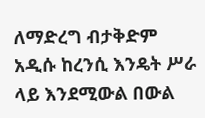ለማድረግ ብታቅድም አዲሱ ከረንሲ እንዴት ሥራ ላይ እንደሚውል በውል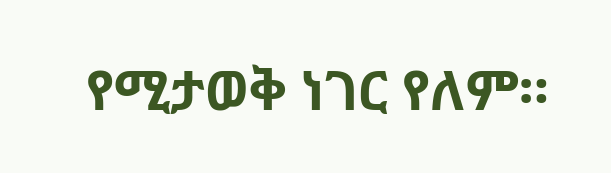የሚታወቅ ነገር የለም።